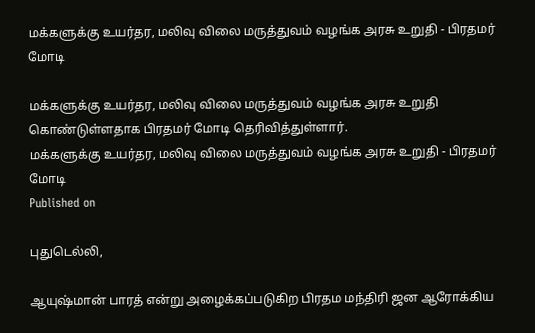மக்களுக்கு உயர்தர, மலிவு விலை மருத்துவம் வழங்க அரசு உறுதி - பிரதமர் மோடி

மக்களுக்கு உயர்தர, மலிவு விலை மருத்துவம் வழங்க அரசு உறுதி கொண்டுள்ளதாக பிரதமர் மோடி தெரிவித்துள்ளார்.
மக்களுக்கு உயர்தர, மலிவு விலை மருத்துவம் வழங்க அரசு உறுதி - பிரதமர் மோடி
Published on

புதுடெல்லி,

ஆயுஷ்மான் பாரத் என்று அழைக்கப்படுகிற பிரதம மந்திரி ஜன ஆரோக்கிய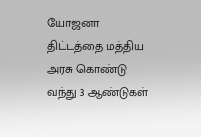யோஜனா திட்டத்தை மத்திய அரசு கொண்டு வந்து 3 ஆண்டுகள்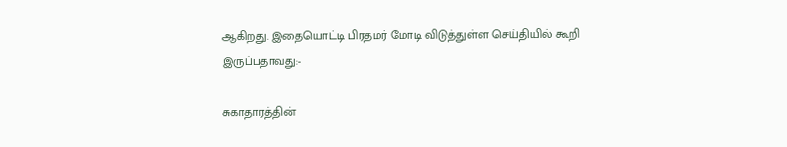ஆகிறது. இதையொட்டி பிரதமர் மோடி விடுத்துள்ள செய்தியில் கூறி இருப்பதாவது:-

சுகாதாரத்தின்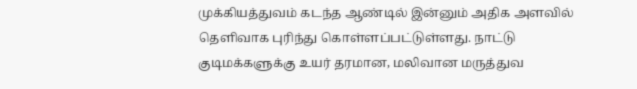முக்கியத்துவம் கடந்த ஆண்டில் இன்னும் அதிக அளவில் தெளிவாக புரிந்து கொள்ளப்பட்டுள்ளது. நாட்டு குடிமக்களுக்கு உயர் தரமான, மலிவான மருத்துவ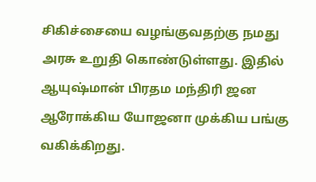சிகிச்சையை வழங்குவதற்கு நமது அரசு உறுதி கொண்டுள்ளது. இதில் ஆயுஷ்மான் பிரதம மந்திரி ஜன ஆரோக்கிய யோஜனா முக்கிய பங்கு வகிக்கிறது.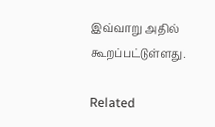இவ்வாறு அதில் கூறப்பட்டுள்ளது.

Related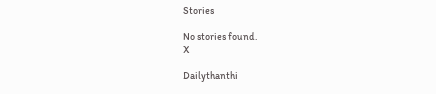Stories

No stories found.
X

Dailythanthi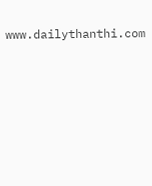www.dailythanthi.com